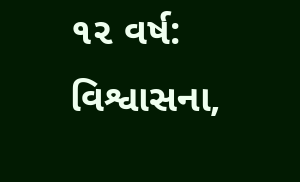૧૨ વર્ષ: વિશ્વાસના,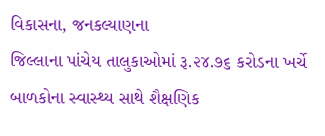વિકાસના, જનકલ્યાણના
જિલ્લાના પાંચેય તાલુકાઓમાં રૂ.૨૪.૭૬ કરોડના ખર્ચે બાળકોના સ્વાસ્થ્ય સાથે શૈક્ષણિક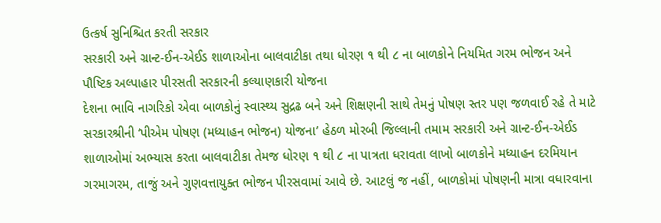ઉત્કર્ષ સુનિશ્ચિત કરતી સરકાર
સરકારી અને ગ્રાન્ટ-ઈન-એઈડ શાળાઓના બાલવાટીકા તથા ધોરણ ૧ થી ૮ ના બાળકોને નિયમિત ગરમ ભોજન અને પૌષ્ટિક અલ્પાહાર પીરસતી સરકારની કલ્યાણકારી યોજના
દેશના ભાવિ નાગરિકો એવા બાળકોનું સ્વાસ્થ્ય સુદ્રઢ બને અને શિક્ષણની સાથે તેમનું પોષણ સ્તર પણ જળવાઈ રહે તે માટે સરકારશ્રીની ‘પીએમ પોષણ (મધ્યાહન ભોજન) યોજના’ હેઠળ મોરબી જિલ્લાની તમામ સરકારી અને ગ્રાન્ટ-ઈન-એઈડ શાળાઓમાં અભ્યાસ કરતા બાલવાટીકા તેમજ ધોરણ ૧ થી ૮ ના પાત્રતા ધરાવતા લાખો બાળકોને મધ્યાહન દરમિયાન ગરમાગરમ, તાજું અને ગુણવત્તાયુક્ત ભોજન પીરસવામાં આવે છે. આટલું જ નહીં, બાળકોમાં પોષણની માત્રા વધારવાના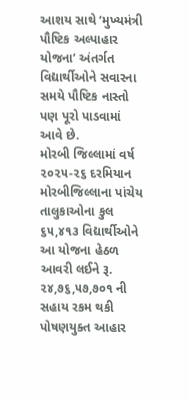આશય સાથે ‘મુખ્યમંત્રી પૌષ્ટિક અલ્પાહાર યોજના’ અંતર્ગત વિદ્યાર્થીઓને સવારના સમયે પૌષ્ટિક નાસ્તો પણ પૂરો પાડવામાં આવે છે.
મોરબી જિલ્લામાં વર્ષ ૨૦૨૫-૨૬ દરમિયાન મોરબીજિલ્લાના પાંચેય તાલુકાઓના કુલ ૬૫,૪૧૩ વિદ્યાર્થીઓને આ યોજના હેઠળ આવરી લઈને રૂ. ૨૪,૭૬,૫૭,૭૦૧ ની સહાય રકમ થકી પોષણયુક્ત આહાર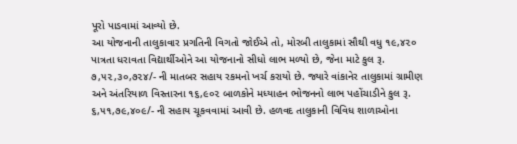પૂરો પાડવામાં આવ્યો છે.
આ યોજનાની તાલુકાવાર પ્રગતિની વિગતો જોઈએ તો, મોરબી તાલુકામાં સૌથી વધુ ૧૯,૪૨૦ પાત્રતા ધરાવતા વિદ્યાર્થીઓને આ યોજનાનો સીધો લાભ મળ્યો છે, જેના માટે કુલ રૂ. ૭,૫૨,૩૦,૭૨૪/- ની માતબર સહાય રકમનો ખર્ચ કરાયો છે. જ્યારે વાંકાનેર તાલુકામાં ગ્રામીણ અને અંતરિયાળ વિસ્તારના ૧૬,૯૦૨ બાળકોને મધ્યાહન ભોજનનો લાભ પહોંચાડીને કુલ રૂ. ૬,૫૧,૭૯,૪૦૯/- ની સહાય ચૂકવવામાં આવી છે. હળવદ તાલુકાની વિવિધ શાળાઓના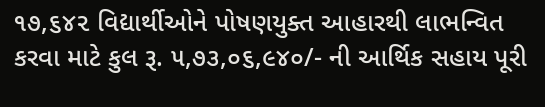૧૭,૬૪૨ વિદ્યાર્થીઓને પોષણયુક્ત આહારથી લાભન્વિત કરવા માટે કુલ રૂ. ૫,૭૩,૦૬,૯૪૦/- ની આર્થિક સહાય પૂરી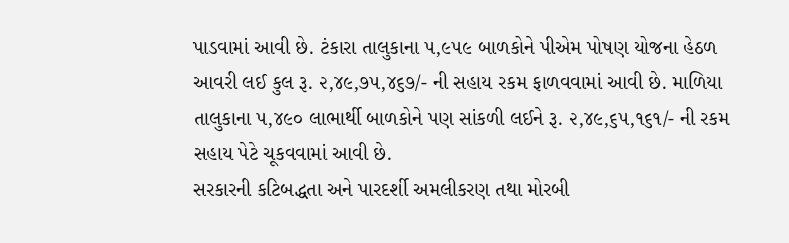પાડવામાં આવી છે. ટંકારા તાલુકાના ૫,૯૫૯ બાળકોને પીએમ પોષણ યોજના હેઠળ આવરી લઈ કુલ રૂ. ૨,૪૯,૭૫,૪૬૭/- ની સહાય રકમ ફાળવવામાં આવી છે. માળિયા તાલુકાના ૫,૪૯૦ લાભાર્થી બાળકોને પણ સાંકળી લઈને રૂ. ૨,૪૯,૬૫,૧૬૧/- ની રકમ સહાય પેટે ચૂકવવામાં આવી છે.
સરકારની કટિબદ્ધતા અને પારદર્શી અમલીકરણ તથા મોરબી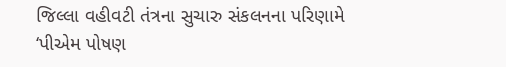જિલ્લા વહીવટી તંત્રના સુચારુ સંકલનના પરિણામે ‘પીએમ પોષણ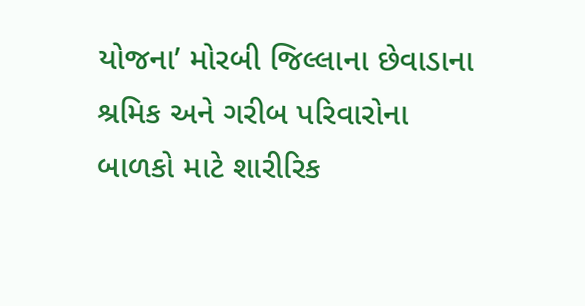યોજના’ મોરબી જિલ્લાના છેવાડાના શ્રમિક અને ગરીબ પરિવારોના બાળકો માટે શારીરિક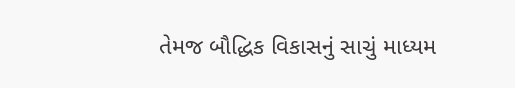તેમજ બૌદ્ધિક વિકાસનું સાચું માધ્યમ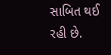સાબિત થઈ રહી છે.